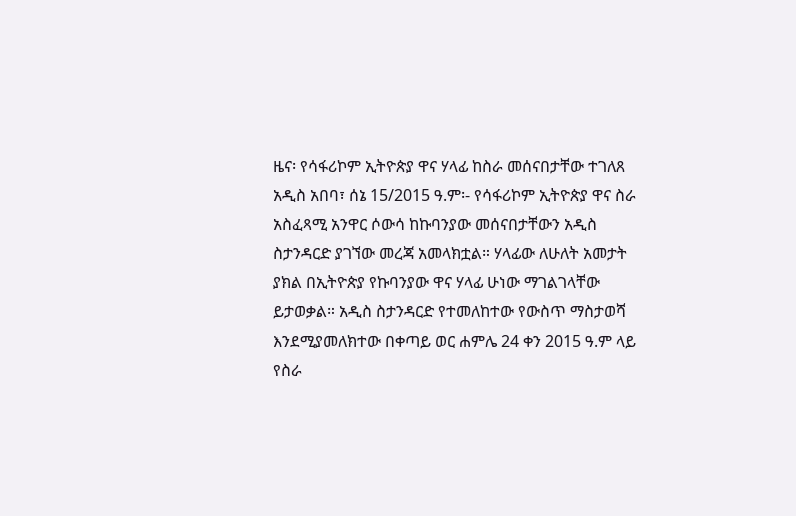ዜና፡ የሳፋሪኮም ኢትዮጵያ ዋና ሃላፊ ከስራ መሰናበታቸው ተገለጸ
አዲስ አበባ፣ ሰኔ 15/2015 ዓ.ም፡- የሳፋሪኮም ኢትዮጵያ ዋና ስራ አስፈጻሚ አንዋር ሶውሳ ከኩባንያው መሰናበታቸውን አዲስ ስታንዳርድ ያገኘው መረጃ አመላክቷል። ሃላፊው ለሁለት አመታት ያክል በኢትዮጵያ የኩባንያው ዋና ሃላፊ ሁነው ማገልገላቸው ይታወቃል። አዲስ ስታንዳርድ የተመለከተው የውስጥ ማስታወሻ እንደሚያመለክተው በቀጣይ ወር ሐምሌ 24 ቀን 2015 ዓ.ም ላይ የስራ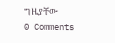ግዜያቸው
0 Comments